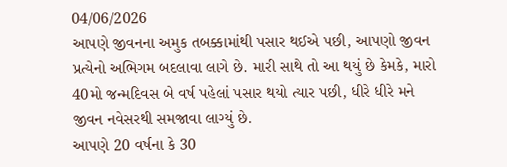04/06/2026
આપણે જીવનના અમુક તબક્કામાંથી પસાર થઈએ પછી, આપણો જીવન પ્રત્યેનો અભિગમ બદલાવા લાગે છે. મારી સાથે તો આ થયું છે કેમકે, મારો 40મો જન્મદિવસ બે વર્ષ પહેલાં પસાર થયો ત્યાર પછી, ધીરે ધીરે મને જીવન નવેસરથી સમજાવા લાગ્યું છે.
આપણે 20 વર્ષના કે 30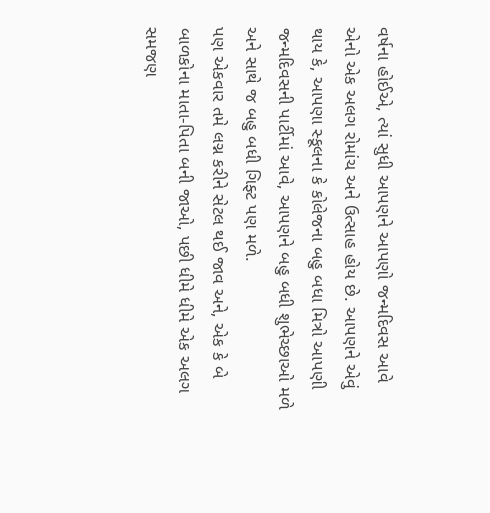વર્ષના હોઈએ, ત્યાં સુધી આપણને આપણો જન્મદિવસ આવે એનો એક અલગ રોમાંચ અને ઉત્સાહ હોય છે. આપણને એવું થાય કે, આપણા સ્કૂલના કે કોલેજના બહુ બધા મિત્રો આપણી જન્મદિવસની પાર્ટીમાં આવે, આપણને બહુ બધી શુભેચ્છાઓ મળે અને સાથે જ બહુ બધી ગિફ્ટ પણ મળે.
પણ એકવાર તમે લગ્ન કરીને સેટલ થઈ જાવ અને, એક કે બે બાળકોના માતા-પિતા બની જાઓ, પછી ધીમે ધીમે એક અલગ સમજણ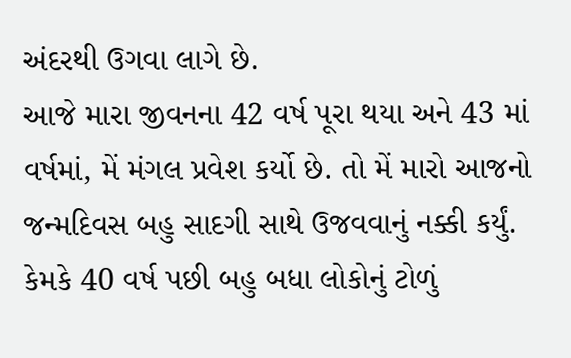અંદરથી ઉગવા લાગે છે.
આજે મારા જીવનના 42 વર્ષ પૂરા થયા અને 43 માં વર્ષમાં, મેં મંગલ પ્રવેશ કર્યો છે. તો મેં મારો આજનો જન્મદિવસ બહુ સાદગી સાથે ઉજવવાનું નક્કી કર્યું. કેમકે 40 વર્ષ પછી બહુ બધા લોકોનું ટોળું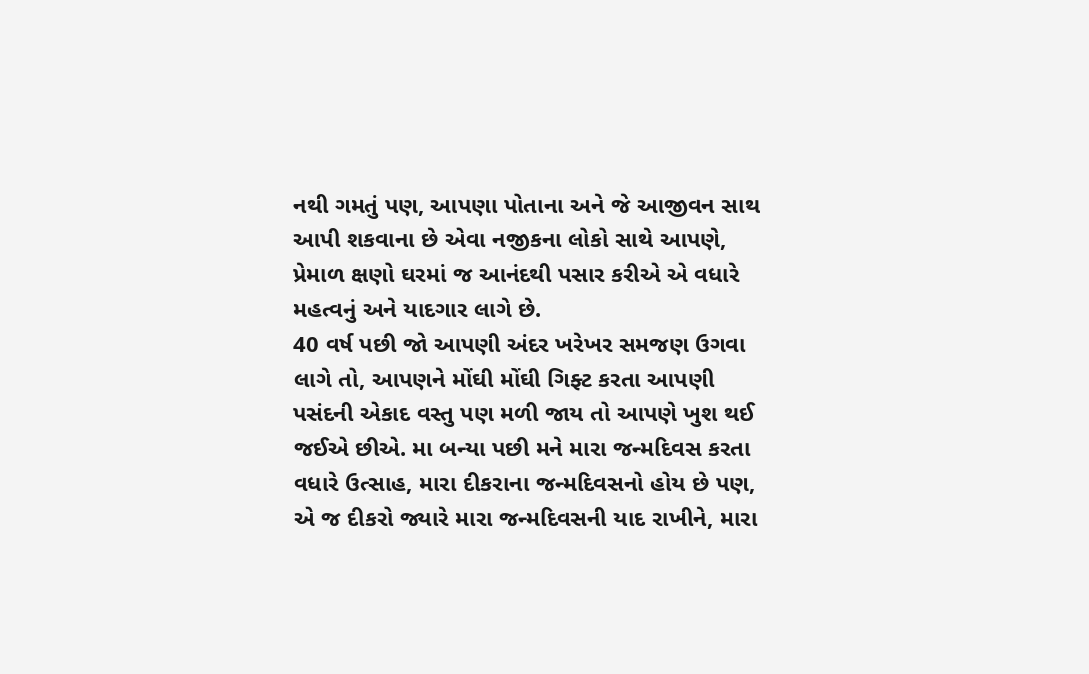નથી ગમતું પણ, આપણા પોતાના અને જે આજીવન સાથ આપી શકવાના છે એવા નજીકના લોકો સાથે આપણે, પ્રેમાળ ક્ષણો ઘરમાં જ આનંદથી પસાર કરીએ એ વધારે મહત્વનું અને યાદગાર લાગે છે.
40 વર્ષ પછી જો આપણી અંદર ખરેખર સમજણ ઉગવા લાગે તો, આપણને મોંઘી મોંઘી ગિફ્ટ કરતા આપણી પસંદની એકાદ વસ્તુ પણ મળી જાય તો આપણે ખુશ થઈ જઈએ છીએ. મા બન્યા પછી મને મારા જન્મદિવસ કરતા વધારે ઉત્સાહ, મારા દીકરાના જન્મદિવસનો હોય છે પણ, એ જ દીકરો જ્યારે મારા જન્મદિવસની યાદ રાખીને, મારા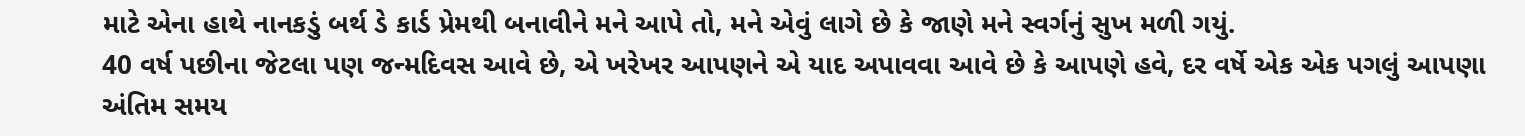માટે એના હાથે નાનકડું બર્થ ડે કાર્ડ પ્રેમથી બનાવીને મને આપે તો, મને એવું લાગે છે કે જાણે મને સ્વર્ગનું સુખ મળી ગયું.
40 વર્ષ પછીના જેટલા પણ જન્મદિવસ આવે છે, એ ખરેખર આપણને એ યાદ અપાવવા આવે છે કે આપણે હવે, દર વર્ષે એક એક પગલું આપણા અંતિમ સમય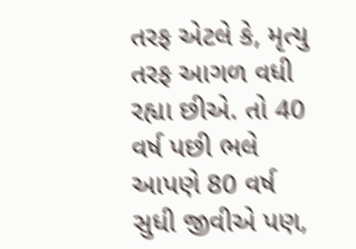તરફ એટલે કે, મૃત્યુ તરફ આગળ વધી રહ્યા છીએ. તો 40 વર્ષ પછી ભલે આપણે 80 વર્ષ સુધી જીવીએ પણ,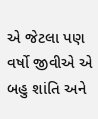એ જેટલા પણ વર્ષો જીવીએ એ બહુ શાંતિ અને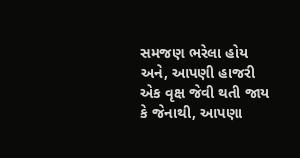સમજણ ભરેલા હોય અને, આપણી હાજરી એક વૃક્ષ જેવી થતી જાય કે જેનાથી, આપણા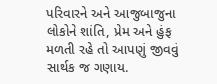પરિવારને અને આજુબાજુના લોકોને શાંતિ, પ્રેમ અને હુંફ મળતી રહે તો આપણું જીવવું સાર્થક જ ગણાય.